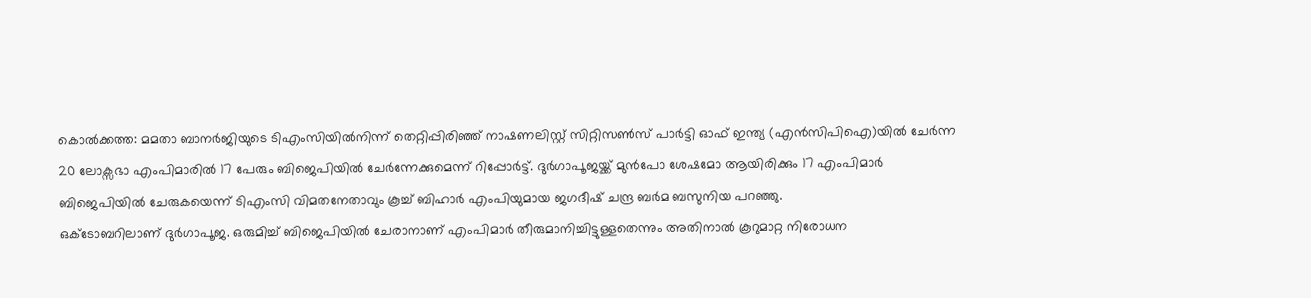കൊൽക്കത്ത: മമതാ ബാനർജിയുടെ ടിഎംസിയിൽനിന്ന് തെറ്റിപ്പിരിഞ്ഞ് നാഷണലിസ്റ്റ് സിറ്റിസൺസ് പാർട്ടി ഓഫ് ഇന്ത്യ (എൻസിപിഐ)യിൽ ചേർന്ന 20 ലോക്സഭാ എംപിമാരിൽ 17 പേരും ബിജെപിയിൽ ചേർന്നേക്കുമെന്ന് റിപ്പോർട്ട്. ദുർഗാപൂജയ്ക്ക് മുൻപോ ശേഷമോ ആയിരിക്കും 17 എംപിമാർ ബിജെപിയിൽ ചേരുകയെന്ന് ടിഎംസി വിമതനേതാവും കൂച്ച് ബിഹാർ എംപിയുമായ ജഗദീഷ് ചന്ദ്ര ബർമ ബസുനിയ പറഞ്ഞു.
ഒക്ടോബറിലാണ് ദുർഗാപൂജ. ഒരുമിച്ച് ബിജെപിയിൽ ചേരാനാണ് എംപിമാർ തീരുമാനിച്ചിട്ടുള്ളതെന്നും അതിനാൽ കൂറുമാറ്റ നിരോധന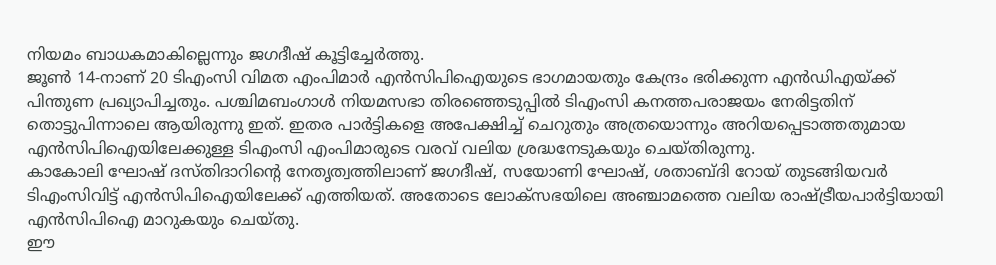നിയമം ബാധകമാകില്ലെന്നും ജഗദീഷ് കൂട്ടിച്ചേർത്തു.
ജൂൺ 14-നാണ് 20 ടിഎംസി വിമത എംപിമാർ എൻസിപിഐയുടെ ഭാഗമായതും കേന്ദ്രം ഭരിക്കുന്ന എൻഡിഎയ്ക്ക് പിന്തുണ പ്രഖ്യാപിച്ചതും. പശ്ചിമബംഗാൾ നിയമസഭാ തിരഞ്ഞെടുപ്പിൽ ടിഎംസി കനത്തപരാജയം നേരിട്ടതിന് തൊട്ടുപിന്നാലെ ആയിരുന്നു ഇത്. ഇതര പാർട്ടികളെ അപേക്ഷിച്ച് ചെറുതും അത്രയൊന്നും അറിയപ്പെടാത്തതുമായ എൻസിപിഐയിലേക്കുള്ള ടിഎംസി എംപിമാരുടെ വരവ് വലിയ ശ്രദ്ധനേടുകയും ചെയ്തിരുന്നു.
കാകോലി ഘോഷ് ദസ്തിദാറിന്റെ നേതൃത്വത്തിലാണ് ജഗദീഷ്, സയോണി ഘോഷ്, ശതാബ്ദി റോയ് തുടങ്ങിയവർ ടിഎംസിവിട്ട് എൻസിപിഐയിലേക്ക് എത്തിയത്. അതോടെ ലോക്സഭയിലെ അഞ്ചാമത്തെ വലിയ രാഷ്ട്രീയപാർട്ടിയായി എൻസിപിഐ മാറുകയും ചെയ്തു.
ഈ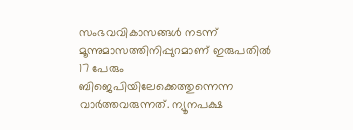സംഭവവികാസങ്ങൾ നടന്ന് മൂന്നുമാസത്തിനിപ്പുറമാണ് ഇരുപതിൽ 17 പേരും ബിജെപിയിലേക്കെത്തുന്നെന്ന വാർത്തവരുന്നത്. ന്യൂനപക്ഷ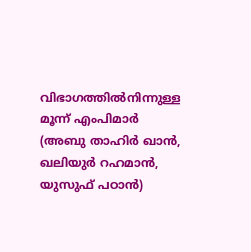വിഭാഗത്തിൽനിന്നുള്ള മൂന്ന് എംപിമാർ (അബു താഹിർ ഖാൻ, ഖലിയുർ റഹമാൻ, യുസുഫ് പഠാൻ)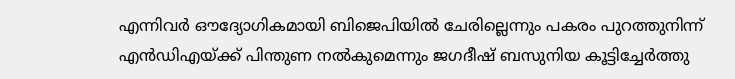എന്നിവർ ഔദ്യോഗികമായി ബിജെപിയിൽ ചേരില്ലെന്നും പകരം പുറത്തുനിന്ന് എൻഡിഎയ്ക്ക് പിന്തുണ നൽകുമെന്നും ജഗദീഷ് ബസുനിയ കൂട്ടിച്ചേർത്തു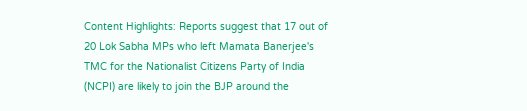Content Highlights: Reports suggest that 17 out of 20 Lok Sabha MPs who left Mamata Banerjee's TMC for the Nationalist Citizens Party of India (NCPI) are likely to join the BJP around the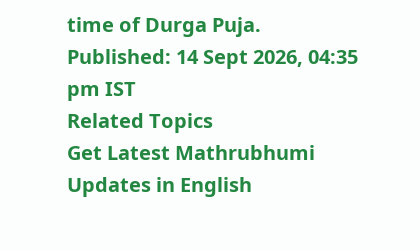time of Durga Puja.
Published: 14 Sept 2026, 04:35 pm IST
Related Topics
Get Latest Mathrubhumi Updates in English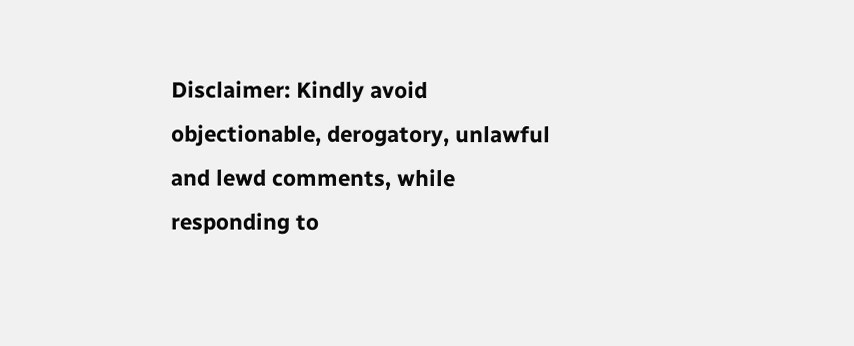Disclaimer: Kindly avoid objectionable, derogatory, unlawful and lewd comments, while responding to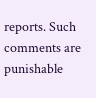reports. Such comments are punishable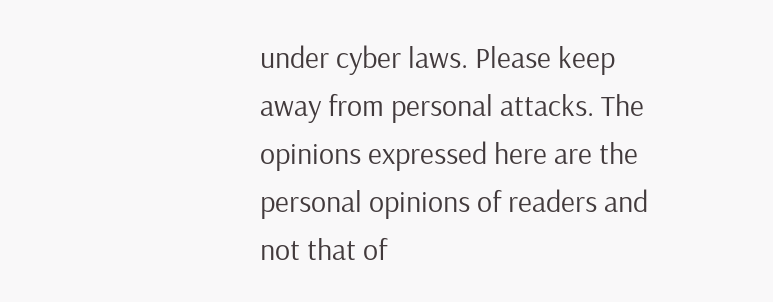under cyber laws. Please keep away from personal attacks. The opinions expressed here are the personal opinions of readers and not that of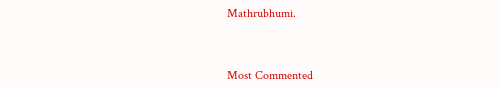Mathrubhumi.



Most Commented